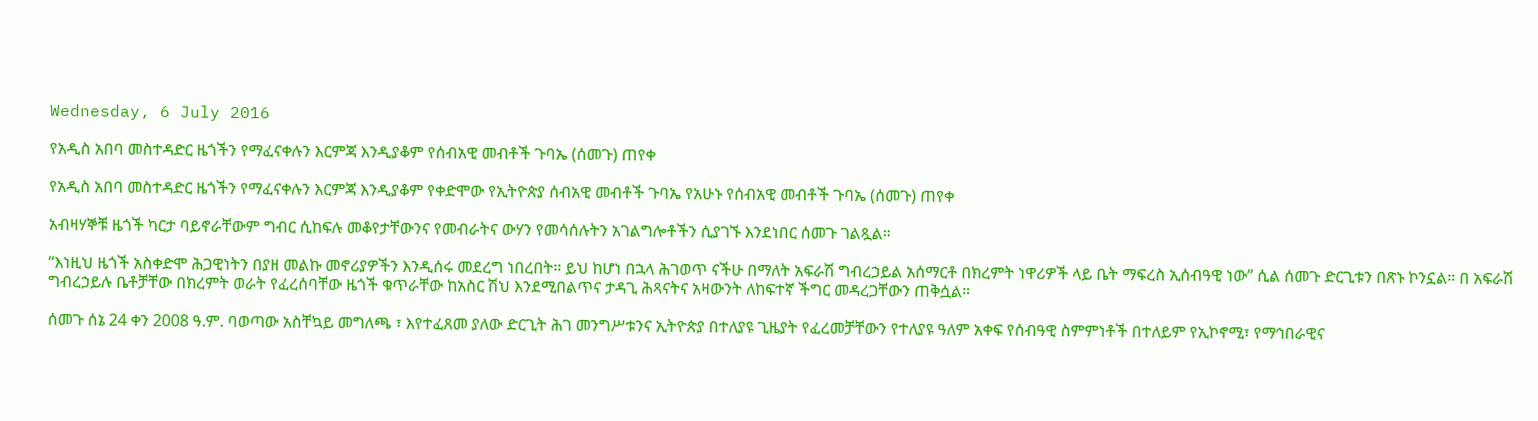Wednesday, 6 July 2016

የአዲስ አበባ መስተዳድር ዜጎችን የማፈናቀሉን እርምጃ እንዲያቆም የሰብአዊ መብቶች ጉባኤ (ሰመጉ) ጠየቀ

የአዲስ አበባ መስተዳድር ዜጎችን የማፈናቀሉን እርምጃ እንዲያቆም የቀድሞው የኢትዮጵያ ሰብአዊ መብቶች ጉባኤ የአሁኑ የሰብአዊ መብቶች ጉባኤ (ሰመጉ) ጠየቀ

አብዛሃኞቹ ዜጎች ካርታ ባይኖራቸውም ግብር ሲከፍሉ መቆየታቸውንና የመብራትና ውሃን የመሳሰሉትን አገልግሎቶችን ሲያገኙ እንደነበር ሰመጉ ገልጿል።

“እነዚህ ዜጎች አስቀድሞ ሕጋዊነትን በያዘ መልኩ መኖሪያዎችን እንዲሰሩ መደረግ ነበረበት። ይህ ከሆነ በኋላ ሕገወጥ ናችሁ በማለት አፍራሽ ግብረኃይል አሰማርቶ በክረምት ነዋሪዎች ላይ ቤት ማፍረስ ኢሰብዓዊ ነው” ሲል ሰመጉ ድርጊቱን በጽኑ ኮንኗል። በ አፍራሽ ግብረኃይሉ ቤቶቻቸው በክረምት ወራት የፈረሰባቸው ዜጎች ቁጥራቸው ከአስር ሽህ እንደሚበልጥና ታዳጊ ሕጻናትና አዛውንት ለከፍተኛ ችግር መዳረጋቸውን ጠቅሷል።

ሰመጉ ሰኔ 24 ቀን 2008 ዓ.ም. ባወጣው አስቸኳይ መግለጫ ፣ እየተፈጸመ ያለው ድርጊት ሕገ መንግሥቱንና ኢትዮጵያ በተለያዩ ጊዜያት የፈረመቻቸውን የተለያዩ ዓለም አቀፍ የሰብዓዊ ስምምነቶች በተለይም የኢኮኖሚ፣ የማኅበራዊና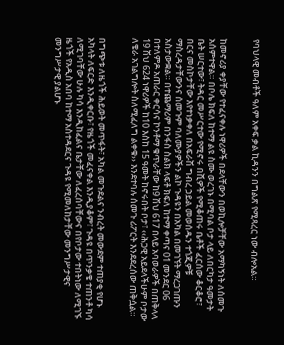የባህላዊ መብቶች ዓለም አቀፍ ቃል ኪዳንን በግልጽ የሚጻረር ነው ብሎአል።


ከመኖሪያ ቀያቸው የተፈናቀሉ ነዋሪዎች በደላቸውን በወኪሎቻቸው አማካኝነት ለሰመጉ አሰምተዋል። በቦሌ ክፍለ ከተማ ልዩ ስሙ ወረገኑ በሚባል ቦታ ላይ ለበርካታ ዓመታት ቤት ሠርተው፣ ትዳር መሥርተው የሚኖሩ በሺዎች የሚቆጠሩ ቤቶች ፈርሰው ቆርቆሮ፣ በርና መስኮታቸው እየተነቃቀለ በአፍራሽ ግብረ ኃይል መወሰዱን ተጎጂዎቹ ማስረዳታቸውንና ሰመጉም ባለሙያዎችን ልኮ ጉዳዩን በአካል በመገኘት ማረጋገጡን አስታውቋል። በተጨማሪም በንፋስ ስልክ ላፍቶ ክፍለ ከተማ ቀጣና 01 መንደር 06 በተለምዶ አጠራር ቀርሳና ኮንቶማ ቁጥራቸው ከ9 ሽህ 617 በላይ አባወራዎች በጠቅላላ 19 ሽህ 624 ነዋሪዎች ከ10 እስከ 15 ዓመት ከኖሩበት ቦታ፣ ‹‹ሕጋዊ አይደላችሁም ቦታው ለቄራ አገልግሎት ስለሚፈለግ ልቀቁ›› እንደተባሉ ሰመጉ ሪፖርት እንደደረሰው ጠቅሷል።


በግጭቱ ለዜጎች ሕይወት መጥፋት፣ አካል መጉደልና ንብረት መውደም ተጠያቂ የሆኑ አካላት ለፍርድ እንዲቀርቡ፣ የዜጎች መፈናቀል እንዲያቆም፣ ጉዳዩ በጥንቃቄ ተጠንቶ ካሳ ለሚገባቸው ሁሉ ካሳ እንዲከፈልና ቤታቸው ለፈረሰባቸውና በየቦታው ተበትነው ለሚገኙ ዜጎች የአዲስ አበባ ከተማ አስተዳደርና ጉዳዩ የሚመለከታቸው መንግሥታዊና መንግሥታዊ ያልሆኑ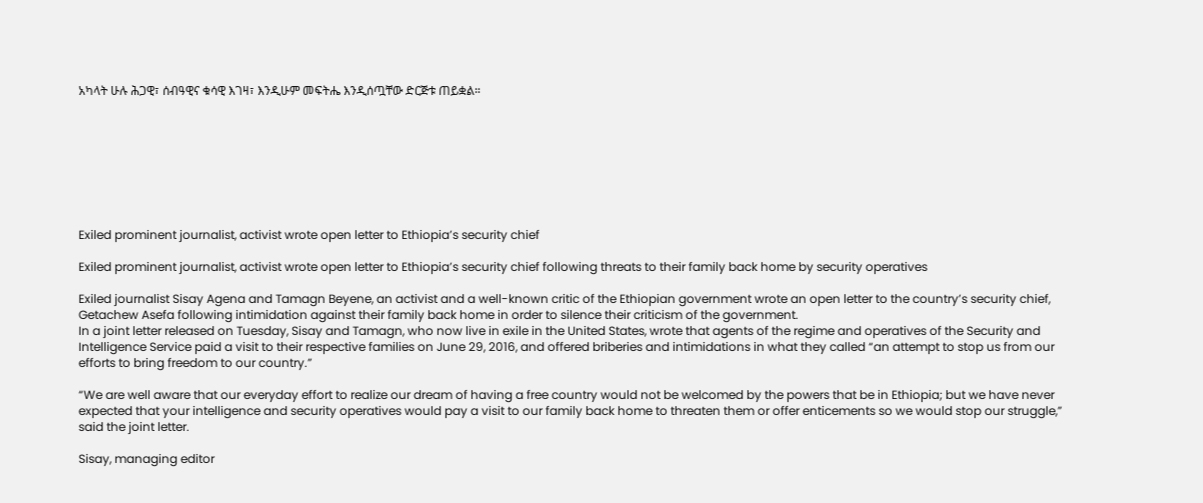አካላት ሁሉ ሕጋዊ፣ ሰብዓዊና ቁሳዊ እገዛ፣ እንዲሁም መፍትሔ እንዲሰጧቸው ድርጅቱ ጠይቋል።








Exiled prominent journalist, activist wrote open letter to Ethiopia’s security chief

Exiled prominent journalist, activist wrote open letter to Ethiopia’s security chief following threats to their family back home by security operatives

Exiled journalist Sisay Agena and Tamagn Beyene, an activist and a well-known critic of the Ethiopian government wrote an open letter to the country’s security chief, Getachew Asefa following intimidation against their family back home in order to silence their criticism of the government.
In a joint letter released on Tuesday, Sisay and Tamagn, who now live in exile in the United States, wrote that agents of the regime and operatives of the Security and Intelligence Service paid a visit to their respective families on June 29, 2016, and offered briberies and intimidations in what they called “an attempt to stop us from our efforts to bring freedom to our country.”

“We are well aware that our everyday effort to realize our dream of having a free country would not be welcomed by the powers that be in Ethiopia; but we have never expected that your intelligence and security operatives would pay a visit to our family back home to threaten them or offer enticements so we would stop our struggle,” said the joint letter.

Sisay, managing editor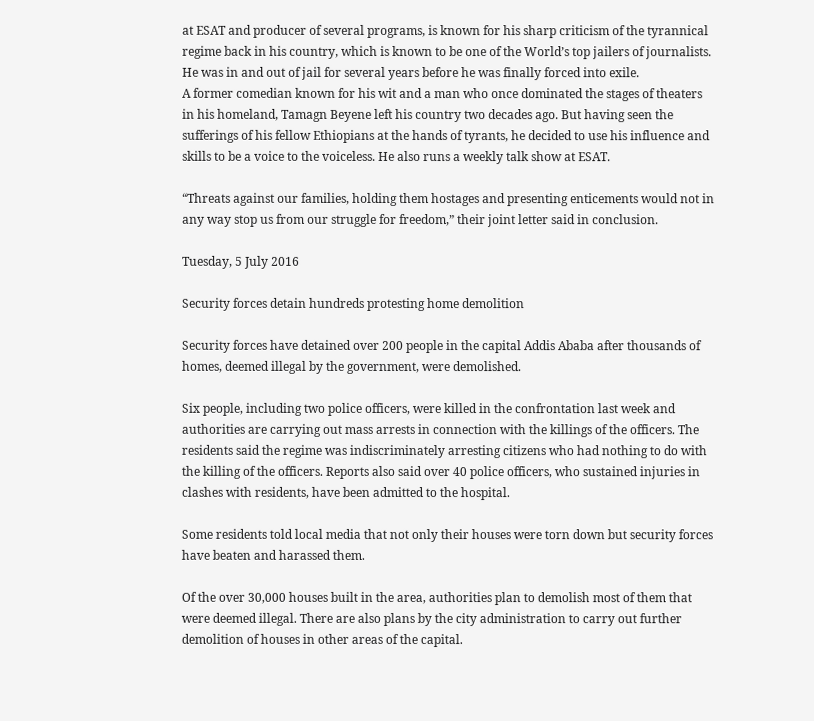at ESAT and producer of several programs, is known for his sharp criticism of the tyrannical regime back in his country, which is known to be one of the World’s top jailers of journalists. He was in and out of jail for several years before he was finally forced into exile.
A former comedian known for his wit and a man who once dominated the stages of theaters in his homeland, Tamagn Beyene left his country two decades ago. But having seen the sufferings of his fellow Ethiopians at the hands of tyrants, he decided to use his influence and skills to be a voice to the voiceless. He also runs a weekly talk show at ESAT.

“Threats against our families, holding them hostages and presenting enticements would not in any way stop us from our struggle for freedom,” their joint letter said in conclusion.

Tuesday, 5 July 2016

Security forces detain hundreds protesting home demolition

Security forces have detained over 200 people in the capital Addis Ababa after thousands of homes, deemed illegal by the government, were demolished.

Six people, including two police officers, were killed in the confrontation last week and authorities are carrying out mass arrests in connection with the killings of the officers. The residents said the regime was indiscriminately arresting citizens who had nothing to do with the killing of the officers. Reports also said over 40 police officers, who sustained injuries in clashes with residents, have been admitted to the hospital.

Some residents told local media that not only their houses were torn down but security forces have beaten and harassed them.

Of the over 30,000 houses built in the area, authorities plan to demolish most of them that were deemed illegal. There are also plans by the city administration to carry out further demolition of houses in other areas of the capital.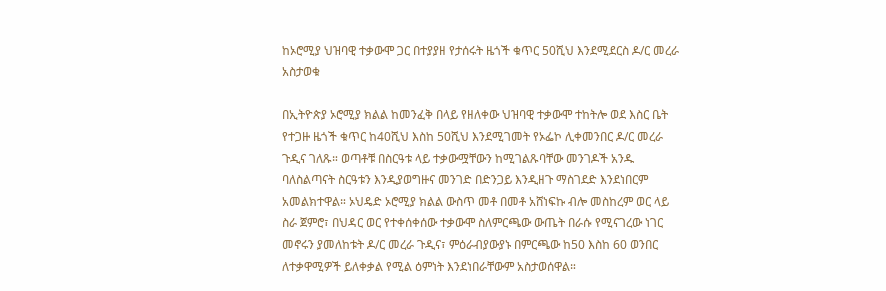ከኦሮሚያ ህዝባዊ ተቃውሞ ጋር በተያያዘ የታሰሩት ዜጎች ቁጥር 50ሺህ እንደሚደርስ ዶ/ር መረራ አስታወቁ

በኢትዮጵያ ኦሮሚያ ክልል ከመንፈቅ በላይ የዘለቀው ህዝባዊ ተቃውሞ ተከትሎ ወደ እስር ቤት የተጋዙ ዜጎች ቁጥር ከ40ሺህ እስከ 50ሺህ እንደሚገመት የኦፌኮ ሊቀመንበር ዶ/ር መረራ ጉዲና ገለጹ። ወጣቶቹ በስርዓቱ ላይ ተቃውሟቸውን ከሚገልጹባቸው መንገዶች አንዱ ባለስልጣናት ስርዓቱን እንዲያወግዙና መንገድ በድንጋይ እንዲዘጉ ማስገደድ እንደነበርም አመልክተዋል። ኦህዴድ ኦሮሚያ ክልል ውስጥ መቶ በመቶ አሸነፍኩ ብሎ መስከረም ወር ላይ ስራ ጀምሮ፣ በህዳር ወር የተቀሰቀሰው ተቃውሞ ስለምርጫው ውጤት በራሱ የሚናገረው ነገር መኖሩን ያመለከቱት ዶ/ር መረራ ጉዲና፣ ምዕራብያውያኑ በምርጫው ከ50 እስከ 60 ወንበር ለተቃዋሚዎች ይለቀቃል የሚል ዕምነት እንደነበራቸውም አስታወሰዋል።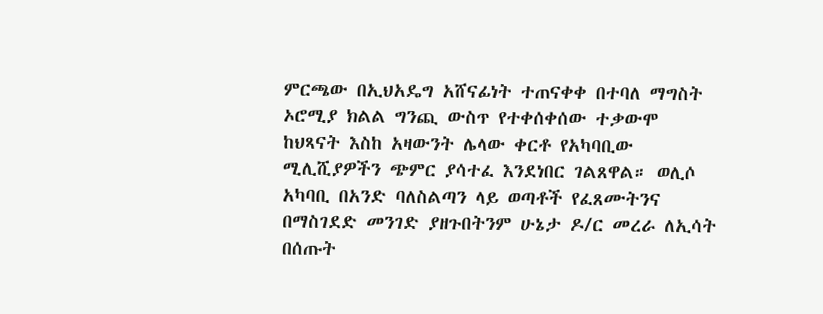ምርጫው በኢህአዴግ አሸናፊነት ተጠናቀቀ በተባለ ማግስት ኦሮሚያ ክልል ግንጪ ውስጥ የተቀሰቀሰው ተቃውሞ ከህጻናት እስከ አዛውንት ሌላው ቀርቶ የአካባቢው ሚሊሺያዎችን ጭምር ያሳተፈ እንደነበር ገልጸዋል። ወሊሶ አካባቢ በአንድ ባለስልጣን ላይ ወጣቶች የፈጸሙትንና በማስገደድ መንገድ ያዘጉበትንም ሁኔታ ዶ/ር መረራ ለኢሳት በሰጡት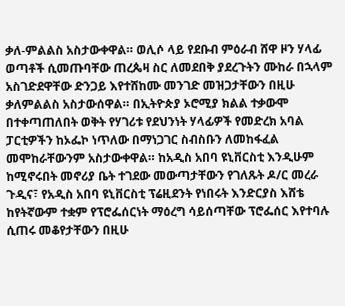ቃለ-ምልልስ አስታውቀዋል። ወሊሶ ላይ የደቡብ ምዕራብ ሸዋ ዞን ሃላፊ ወጣቶች ሲመጡባቸው ጠረጴዛ ስር ለመደበቅ ያደረጉትን ሙከራ በኋላም አስገድደዋቸው ድንጋይ እየተሸከሙ መንገድ መዝጋታቸውን በዚሁ ቃለምልልስ አስታውሰዋል። በኢትዮጵያ ኦሮሚያ ክልል ተቃውሞ በተቀጣጠለበት ወቅት የሃገሪቱ የደህንነት ሃላፊዎች የመድረክ አባል ፓርቲዎችን ከኦፌኮ ነጥለው በማነጋገር ስብስቡን ለመከፋፈል መሞከራቸውንም አስታውቀዋል። ከአዲስ አበባ ዩኒቨርስቲ እንዲሁም ከሚኖሩበት መኖሪያ ቤት ተገደው መውጣታቸውን የገለጹት ዶ/ር መረራ ጉዲና፣ የአዲስ አበባ ዩኒቨርስቲ ፕሬዚደንት የነበሩት እንድርያስ እሸቴ ከየትኛውም ተቋም የፕሮፌሰርነት ማዕረግ ሳይሰጣቸው ፕሮፌሰር እየተባሉ ሲጠሩ መቆየታቸውን በዚሁ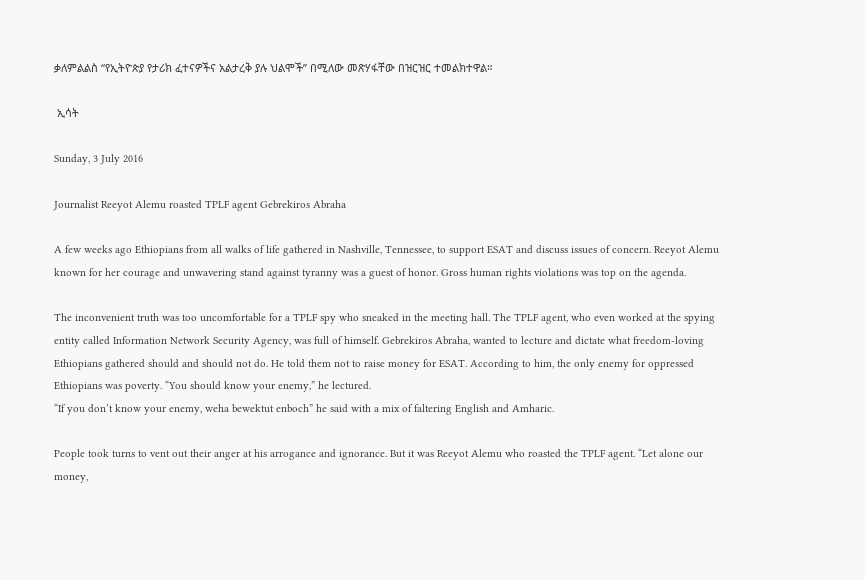ቃለምልልስ “የኢትዮጵያ የታሪክ ፈተናዎችና አልታረቅ ያሉ ህልሞች” በሚለው መጽሃፋቸው በዝርዝር ተመልክተዋል።

 ኢሳት

Sunday, 3 July 2016

Journalist Reeyot Alemu roasted TPLF agent Gebrekiros Abraha

A few weeks ago Ethiopians from all walks of life gathered in Nashville, Tennessee, to support ESAT and discuss issues of concern. Reeyot Alemu known for her courage and unwavering stand against tyranny was a guest of honor. Gross human rights violations was top on the agenda.

The inconvenient truth was too uncomfortable for a TPLF spy who sneaked in the meeting hall. The TPLF agent, who even worked at the spying entity called Information Network Security Agency, was full of himself. Gebrekiros Abraha, wanted to lecture and dictate what freedom-loving Ethiopians gathered should and should not do. He told them not to raise money for ESAT. According to him, the only enemy for oppressed Ethiopians was poverty. “You should know your enemy,” he lectured.
“If you don’t know your enemy, weha bewektut enboch” he said with a mix of faltering English and Amharic.

People took turns to vent out their anger at his arrogance and ignorance. But it was Reeyot Alemu who roasted the TPLF agent. “Let alone our money,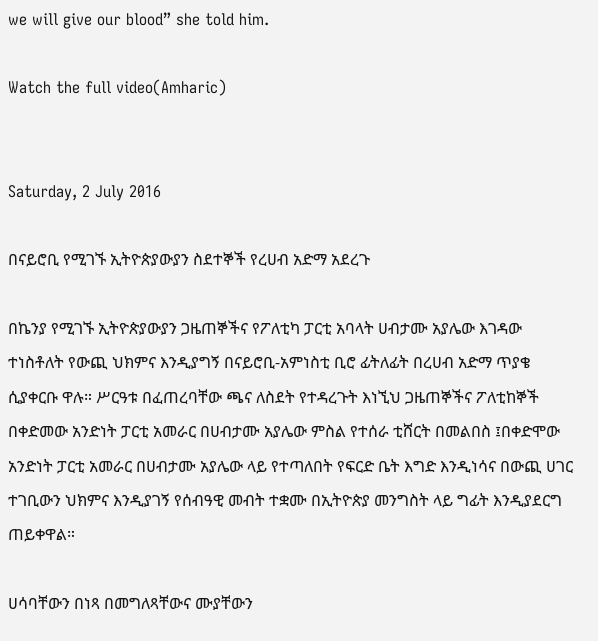we will give our blood” she told him.

Watch the full video(Amharic)


Saturday, 2 July 2016

በናይሮቢ የሚገኙ ኢትዮጵያውያን ስደተኞች የረሀብ አድማ አደረጉ

በኬንያ የሚገኙ ኢትዮጵያውያን ጋዜጠኞችና የፖለቲካ ፓርቲ አባላት ሀብታሙ አያሌው እገዳው ተነስቶለት የውጪ ህክምና እንዲያግኝ በናይሮቢ-አምነስቲ ቢሮ ፊትለፊት በረሀብ አድማ ጥያቄ ሲያቀርቡ ዋሉ። ሥርዓቱ በፈጠረባቸው ጫና ለስደት የተዳረጉት እነኚህ ጋዜጠኞችና ፖለቲከኞች በቀድመው አንድነት ፓርቲ አመራር በሀብታሙ አያሌው ምስል የተሰራ ቲሸርት በመልበስ ፤በቀድሞው አንድነት ፓርቲ አመራር በሀብታሙ አያሌው ላይ የተጣለበት የፍርድ ቤት እግድ እንዲነሳና በውጪ ሀገር ተገቢውን ህክምና እንዲያገኝ የሰብዓዊ መብት ተቋሙ በኢትዮጵያ መንግስት ላይ ግፊት እንዲያደርግ ጠይቀዋል።

ሀሳባቸውን በነጻ በመግለጻቸውና ሙያቸውን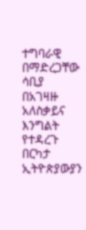ተግባራዊ በማድረጋቸው ሳቢያ በአገዛዙ አለስቃይና እንግልት የተዳረጉ በርካታ ኢትዮጵያውያን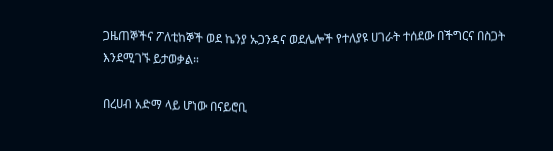ጋዜጠኞችና ፖለቲከኞች ወደ ኬንያ ኡጋንዳና ወደሌሎች የተለያዩ ሀገራት ተሰደው በችግርና በስጋት እንደሚገኙ ይታወቃል።

በረሀብ አድማ ላይ ሆነው በናይሮቢ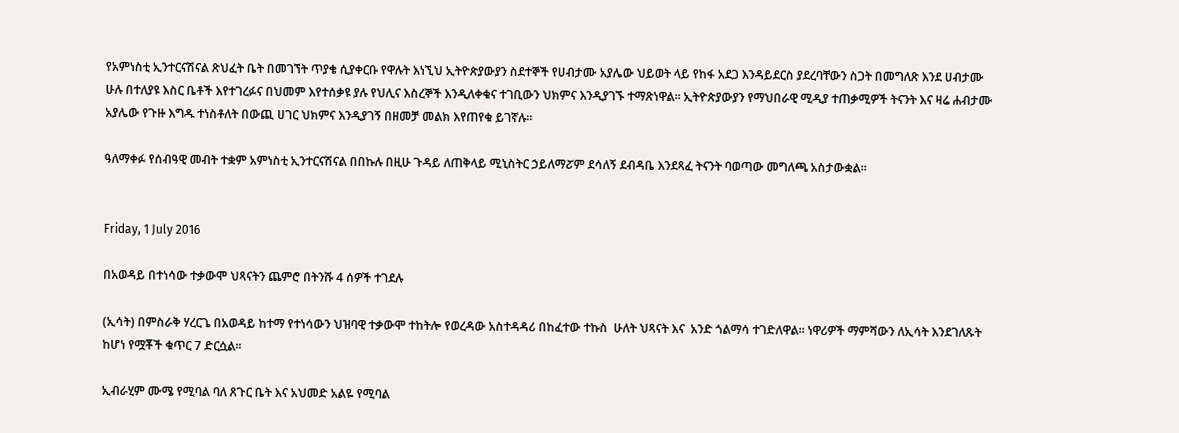የአምነስቲ ኢንተርናሽናል ጽህፈት ቤት በመገኘት ጥያቄ ሲያቀርቡ የዋሉት እነኚህ ኢትዮጵያውያን ስደተኞች የሀብታሙ አያሌው ህይወት ላይ የከፋ አደጋ እንዳይደርስ ያደረባቸውን ስጋት በመግለጽ እንደ ሀብታሙ ሁሉ በተለያዩ እስር ቤቶች እየተገረፉና በህመም እየተሰቃዩ ያሉ የህሊና እስረኞች እንዲለቀቁና ተገቢውን ህክምና እንዲያገኙ ተማጽነዋል። ኢትዮጵያውያን የማህበራዊ ሚዲያ ተጠቃሚዎች ትናንት እና ዛሬ ሐብታሙ አያሌው የጉዙ እግዱ ተነስቶለት በውጪ ሀገር ህክምና እንዲያገኝ በዘመቻ መልክ እየጠየቁ ይገኛሉ።

ዓለማቀፉ የሰብዓዊ መብት ተቋም አምነስቲ ኢንተርናሽናል በበኩሉ በዚሁ ጉዳይ ለጠቅላይ ሚኒስትር ኃይለማፘም ደሳለኝ ደብዳቤ እንደጻፈ ትናንት ባወጣው መግለጫ አስታውቋል።


Friday, 1 July 2016

በአወዳይ በተነሳው ተቃውሞ ህጻናትን ጨምሮ በትንሹ 4 ሰዎች ተገደሉ

(ኢሳት) በምስራቅ ሃረርጌ በአወዳይ ከተማ የተነሳውን ህዝባዊ ተቃውሞ ተከትሎ የወረዳው አስተዳዳሪ በከፈተው ተኩስ  ሁለት ህጻናት እና  አንድ ጎልማሳ ተገድለዋል። ነዋሪዎች ማምሻውን ለኢሳት እንደገለጹት ከሆነ የሟቾች ቁጥር 7 ድርሷል።

ኢብራሂም ሙሜ የሚባል ባለ ጸጉር ቤት እና አህመድ አልዬ የሚባል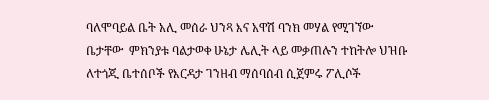ባለሞባይል ቤት አሊ መሰራ ህንጻ እና አዋሽ ባንክ መሃል የሚገኘው ቤታቸው  ምክንያቱ ባልታወቀ ሁኔታ ሌሊት ላይ መቃጠሉን ተከትሎ ህዝቡ ለተጎጂ ቤተሰቦች የእርዳታ ገንዘብ ማሰባሰብ ሲጀምሩ ፖሊሶች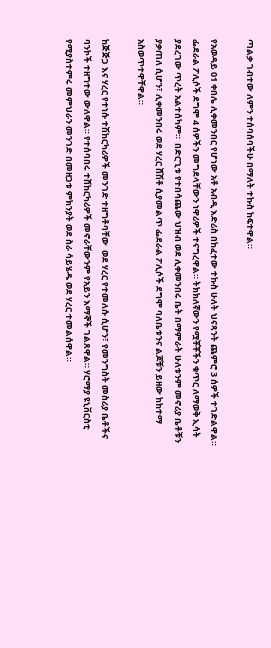ጣልቃ ገብተው ለምን ተሰባሰባችሁ በማለት ተኩስ ከፍተዋል።

የአወዳይ 01 ቀበሌ ሊቀመንበር የሆነው አቶ አብዲ እድሪስ በከፈተው ተኩስ ሁለት ህናጻንት ጨምሮ 3 ሰዎች ተገድልዋል።  ፌደራል ፖሊሶች ደግሞ 4 ሰዎችን መግደላቸውን ነዋሪዎች ተናግረዋል። ትክክለኛውን የሟቾቾችን ቁጥር ለማወቅ ኢሳት ያደረገው ጥረት አልተሰካም።  በድርጊቱ የተበሳጨው ህዝብ ወደ ሊቀመንበሩ ቤት በማምራት ሁለቱንም መኖሪያ ቤቶቹን ያቃጠለ ሲሆን፣ ሊቀመንበሩ ወደ ሃረር ሸሽቶ ሲያመልጥ ፌደራል ፖሊሶች ደግሞ ባለቤቱንና ልጆቹን ይዘው ከከተማ አስወጥተዋቸዋል።

ከጅጅጋ እና ሃረር የተነሱ ተሽከርካሪዎች መንገድ ተዘግቶባቸው  ወደ ሃረር የተመለሱ ሲሆን፣ የመንግስት መስሪያ ቤቶችና ባንኮች ተዘግተው ውለዋል። የተሰባበሩ ተሸከርካሪዎች መኖራቸውንም የአይን እማኞች ገልጸዋል። ሃሮማያ ዩኒቨርስቲ የሚያስተምሩ መምህራን መንገድ በመዘጋቱ ምክንያት ወደ ስራ ሳይሄዱ ወደ ሃረር ተመልሰዋል።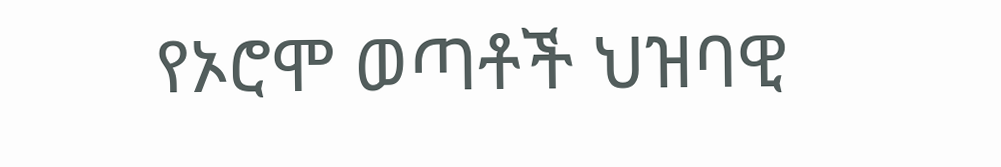የኦሮሞ ወጣቶች ህዝባዊ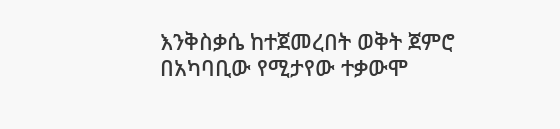እንቅስቃሴ ከተጀመረበት ወቅት ጀምሮ በአካባቢው የሚታየው ተቃውሞ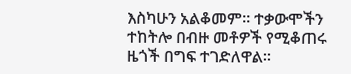እስካሁን አልቆመም። ተቃውሞችን ተከትሎ በብዙ መቶዎች የሚቆጠሩ ዜጎች በግፍ ተገድለዋል።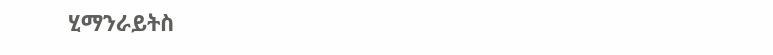ሂማንራይትስ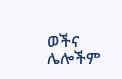ወችና ሌሎችም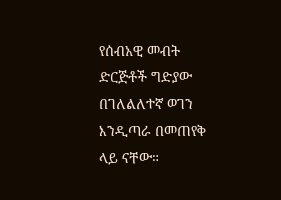የሰብአዊ መብት ድርጅቶች ግድያው በገለልለተኛ ወገን እንዲጣራ በመጠየቅ ላይ ናቸው።